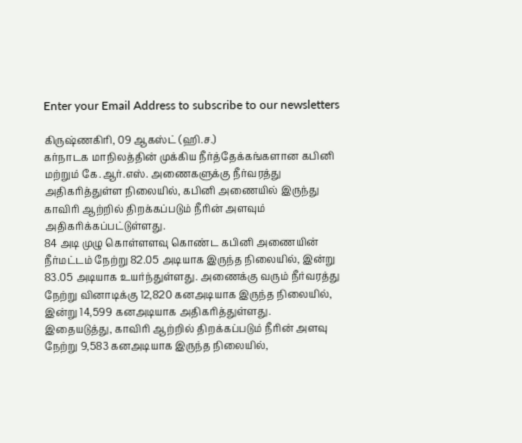Enter your Email Address to subscribe to our newsletters

கிருஷ்ணகிரி, 09 ஆகஸ்ட் (ஹி.ச.)
கர்நாடக மாநிலத்தின் முக்கிய நீர்த்தேக்கங்களான கபினி மற்றும் கே.ஆர்.எஸ். அணைகளுக்கு நீர்வரத்து அதிகரித்துள்ள நிலையில், கபினி அணையில் இருந்து காவிரி ஆற்றில் திறக்கப்படும் நீரின் அளவும் அதிகரிக்கப்பட்டுள்ளது.
84 அடி முழு கொள்ளளவு கொண்ட கபினி அணையின் நீர்மட்டம் நேற்று 82.05 அடியாக இருந்த நிலையில், இன்று 83.05 அடியாக உயர்ந்துள்ளது. அணைக்கு வரும் நீர்வரத்து நேற்று வினாடிக்கு 12,820 கனஅடியாக இருந்த நிலையில், இன்று 14,599 கனஅடியாக அதிகரித்துள்ளது.
இதையடுத்து, காவிரி ஆற்றில் திறக்கப்படும் நீரின் அளவு நேற்று 9,583 கனஅடியாக இருந்த நிலையில்,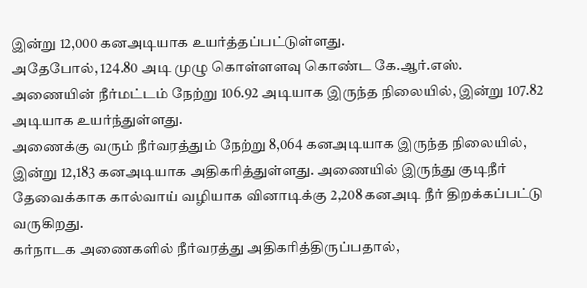இன்று 12,000 கனஅடியாக உயர்த்தப்பட்டுள்ளது.
அதேபோல், 124.80 அடி முழு கொள்ளளவு கொண்ட கே.ஆர்.எஸ். அணையின் நீர்மட்டம் நேற்று 106.92 அடியாக இருந்த நிலையில், இன்று 107.82 அடியாக உயர்ந்துள்ளது.
அணைக்கு வரும் நீர்வரத்தும் நேற்று 8,064 கனஅடியாக இருந்த நிலையில், இன்று 12,183 கனஅடியாக அதிகரித்துள்ளது. அணையில் இருந்து குடிநீர் தேவைக்காக கால்வாய் வழியாக வினாடிக்கு 2,208 கனஅடி நீர் திறக்கப்பட்டு வருகிறது.
கர்நாடக அணைகளில் நீர்வரத்து அதிகரித்திருப்பதால்,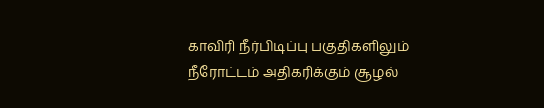காவிரி நீர்பிடிப்பு பகுதிகளிலும் நீரோட்டம் அதிகரிக்கும் சூழல்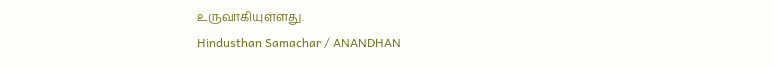உருவாகியுள்ளது.
Hindusthan Samachar / ANANDHAN